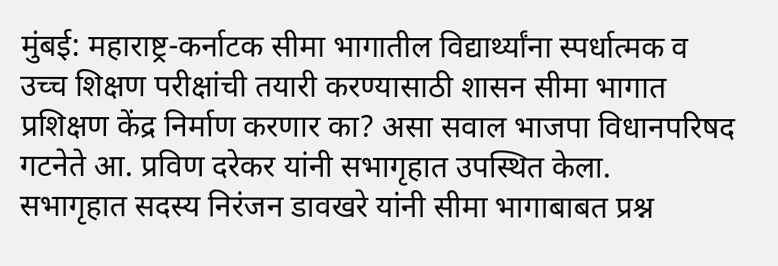मुंबई: महाराष्ट्र-कर्नाटक सीमा भागातील विद्यार्थ्यांना स्पर्धात्मक व उच्च शिक्षण परीक्षांची तयारी करण्यासाठी शासन सीमा भागात प्रशिक्षण केंद्र निर्माण करणार का? असा सवाल भाजपा विधानपरिषद गटनेते आ. प्रविण दरेकर यांनी सभागृहात उपस्थित केला.
सभागृहात सदस्य निरंजन डावखरे यांनी सीमा भागाबाबत प्रश्न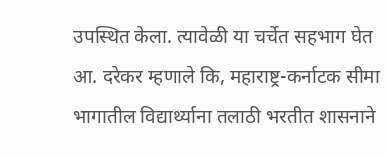उपस्थित केला. त्यावेळी या चर्चेत सहभाग घेत आ. दरेकर म्हणाले कि, महाराष्ट्र-कर्नाटक सीमा भागातील विद्यार्थ्याना तलाठी भरतीत शासनाने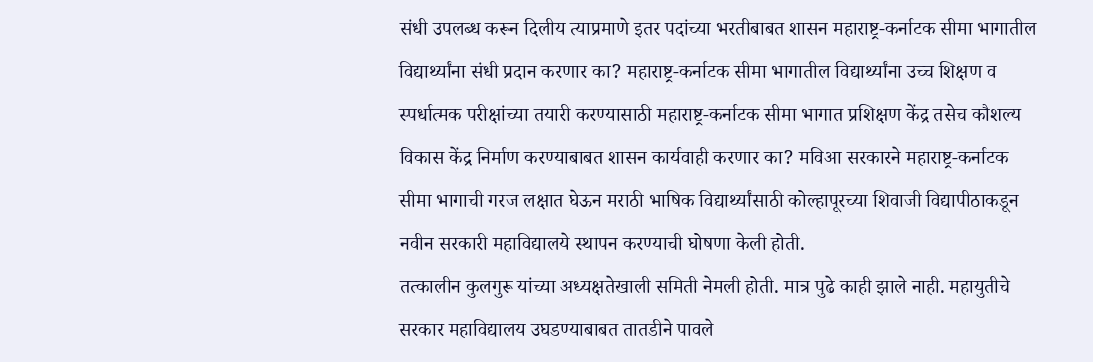संधी उपलब्ध करून दिलीय त्याप्रमाणे इतर पदांच्या भरतीबाबत शासन महाराष्ट्र-कर्नाटक सीमा भागातील विद्यार्थ्यांना संधी प्रदान करणार का? महाराष्ट्र-कर्नाटक सीमा भागातील विद्यार्थ्यांना उच्च शिक्षण व स्पर्धात्मक परीक्षांच्या तयारी करण्यासाठी महाराष्ट्र-कर्नाटक सीमा भागात प्रशिक्षण केंद्र तसेच कौशल्य विकास केंद्र निर्माण करण्याबाबत शासन कार्यवाही करणार का? मविआ सरकारने महाराष्ट्र-कर्नाटक सीमा भागाची गरज लक्षात घेऊन मराठी भाषिक विद्यार्थ्यांसाठी कोल्हापूरच्या शिवाजी विद्यापीठाकडून नवीन सरकारी महाविद्यालये स्थापन करण्याची घोषणा केली होती.
तत्कालीन कुलगुरू यांच्या अध्यक्षतेखाली समिती नेमली होती. मात्र पुढे काही झाले नाही. महायुतीचे सरकार महाविद्यालय उघडण्याबाबत तातडीने पावले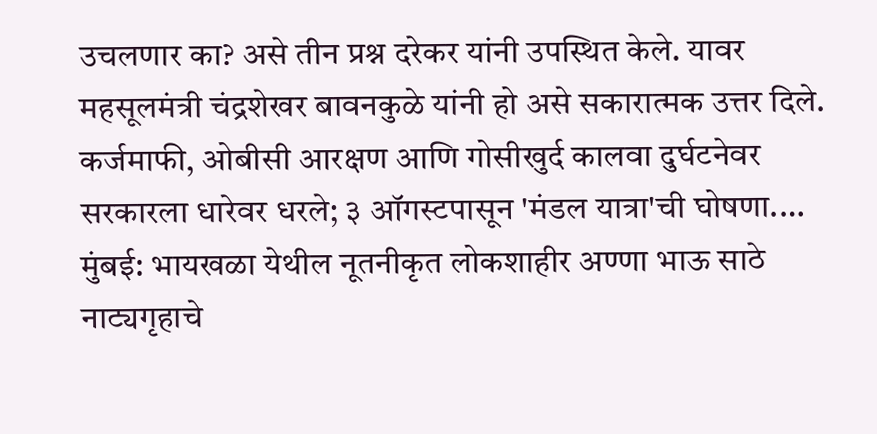उचलणार का? असे तीन प्रश्न दरेकर यांनी उपस्थित केले. यावर महसूलमंत्री चंद्रशेखर बावनकुळे यांनी हो असे सकारात्मक उत्तर दिले.
कर्जमाफी, ओबीसी आरक्षण आणि गोसीखुर्द कालवा दुर्घटनेवर सरकारला धारेवर धरले; ३ ऑगस्टपासून 'मंडल यात्रा'ची घोषणा.…
मुंबई: भायखळा येथील नूतनीकृत लोकशाहीर अण्णा भाऊ साठे नाट्यगृहाचे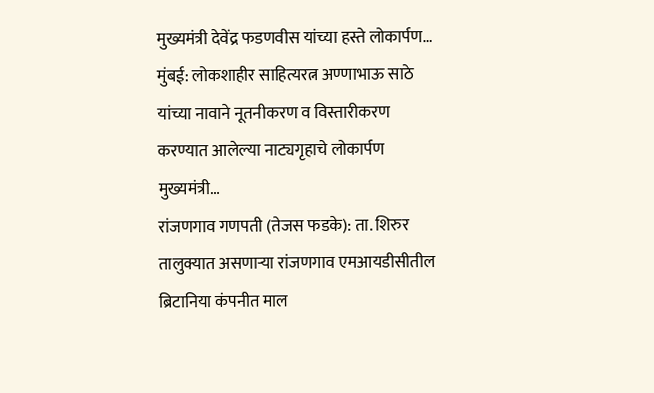मुख्यमंत्री देवेंद्र फडणवीस यांच्या हस्ते लोकार्पण…
मुंबई: लोकशाहीर साहित्यरत्न अण्णाभाऊ साठे यांच्या नावाने नूतनीकरण व विस्तारीकरण करण्यात आलेल्या नाट्यगृहाचे लोकार्पण मुख्यमंत्री…
रांजणगाव गणपती (तेजस फडके): ता. शिरुर तालुक्यात असणाऱ्या रांजणगाव एमआयडीसीतील ब्रिटानिया कंपनीत माल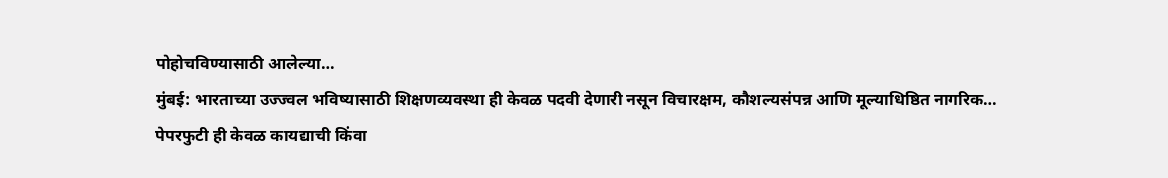पोहोचविण्यासाठी आलेल्या…
मुंबई: भारताच्या उज्ज्वल भविष्यासाठी शिक्षणव्यवस्था ही केवळ पदवी देणारी नसून विचारक्षम, कौशल्यसंपन्न आणि मूल्याधिष्ठित नागरिक…
पेपरफुटी ही केवळ कायद्याची किंवा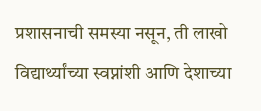प्रशासनाची समस्या नसून, ती लाखो विद्यार्थ्यांच्या स्वप्नांशी आणि देशाच्या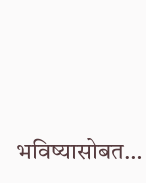भविष्यासोबत…